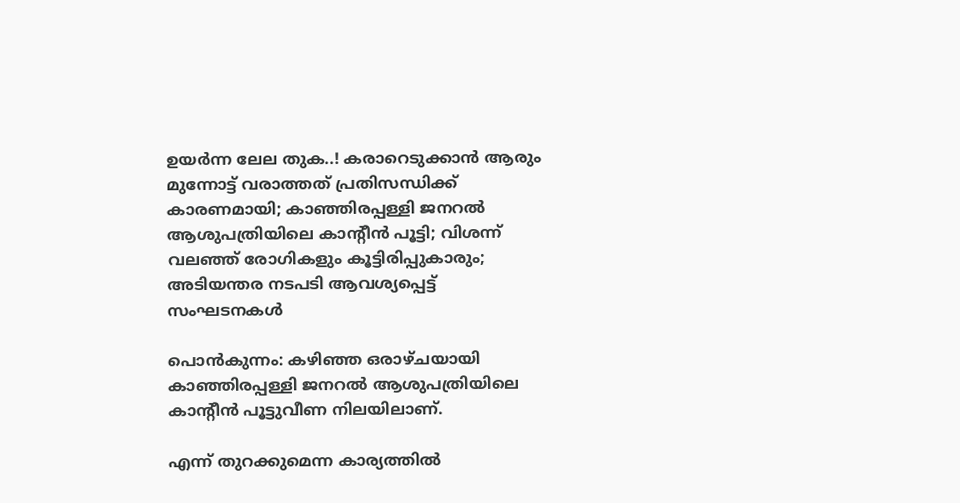ഉയർന്ന ലേല തുക..! കരാറെടുക്കാൻ ആരും മുന്നോട്ട് വരാത്തത് പ്രതിസന്ധിക്ക് കാരണമായി; കാഞ്ഞിരപ്പള്ളി ജനറല്‍ ആശുപത്രിയിലെ കാന്റീൻ പൂട്ടി; വിശന്ന് വലഞ്ഞ് രോഗികളും കൂട്ടിരിപ്പുകാരും; അടിയന്തര നടപടി ആവശ്യപ്പെട്ട് സംഘടനകള്‍

പൊൻകുന്നം: കഴിഞ്ഞ ഒരാഴ്ചയായി കാഞ്ഞിരപ്പള്ളി ജനറല്‍ ആശുപത്രിയിലെ കാന്റീൻ പൂട്ടുവീണ നിലയിലാണ്.

എന്ന് തുറക്കുമെന്ന കാര്യത്തില്‍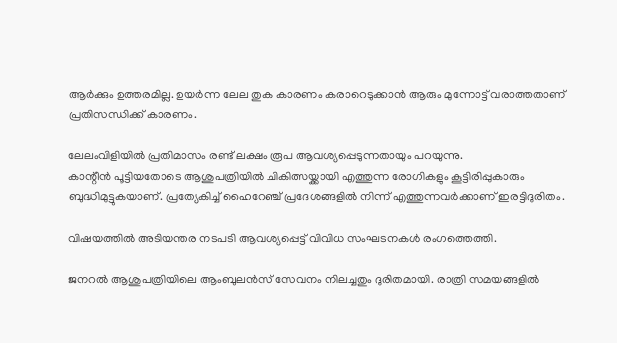ആർക്കും ഉത്തരമില്ല. ഉയർന്ന ലേല തുക കാരണം കരാറെടുക്കാൻ ആരും മുന്നോട്ട് വരാത്തതാണ് പ്രതിസന്ധിക്ക് കാരണം.

ലേലംവിളിയില്‍ പ്രതിമാസം രണ്ട് ലക്ഷം രൂപ ആവശ്യപ്പെടുന്നതായും പറയുന്നു.
കാന്റീൻ പൂട്ടിയതോടെ ആശുപത്രിയില്‍ ചികിത്സയ്ക്കായി എത്തുന്ന രോഗികളും കൂട്ടിരിപ്പുകാരും ബുദ്ധിമുട്ടുകയാണ്. പ്രത്യേകിച്ച്‌ ഹൈറേഞ്ച് പ്രദേശങ്ങളില്‍ നിന്ന് എത്തുന്നവർക്കാണ് ഇരട്ടിദുരിതം.

വിഷയത്തില്‍ അടിയന്തര നടപടി ആവശ്യപ്പെട്ട് വിവിധ സംഘടനകള്‍ രംഗത്തെത്തി.

ജനറല്‍ ആശുപത്രിയിലെ ആംബുലൻസ് സേവനം നിലച്ചതും ദുരിതമായി. രാത്രി സമയങ്ങളില്‍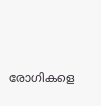രോഗികളെ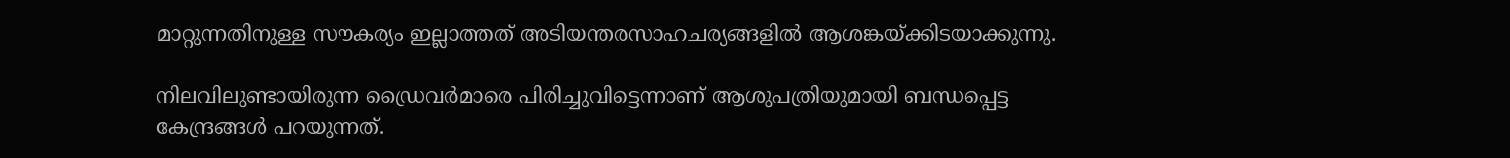മാറ്റുന്നതിനുള്ള സൗകര്യം ഇല്ലാത്തത് അടിയന്തരസാഹചര്യങ്ങളില്‍ ആശങ്കയ്ക്കിടയാക്കുന്നു.

നിലവിലുണ്ടായിരുന്ന ഡ്രൈവർമാരെ പിരിച്ചുവിട്ടെന്നാണ് ആശുപത്രിയുമായി ബന്ധപ്പെട്ട കേന്ദ്രങ്ങള്‍ പറയുന്നത്.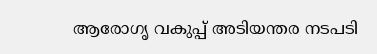ആരോഗൃ വകുപ്പ് അടിയന്തര നടപടി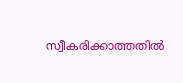സ്വീകരിക്കാത്തതില്‍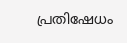പ്രതിഷേധം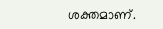ശക്തമാണ്.